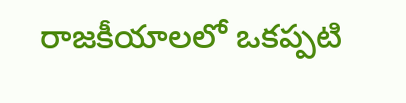రాజకీయాలలో ఒకప్పటి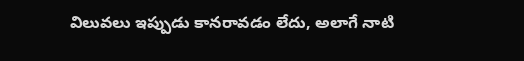విలువలు ఇప్పుడు కానరావడం లేదు, అలాగే నాటి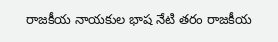రాజకీయ నాయకుల భాష నేటి తరం రాజకీయ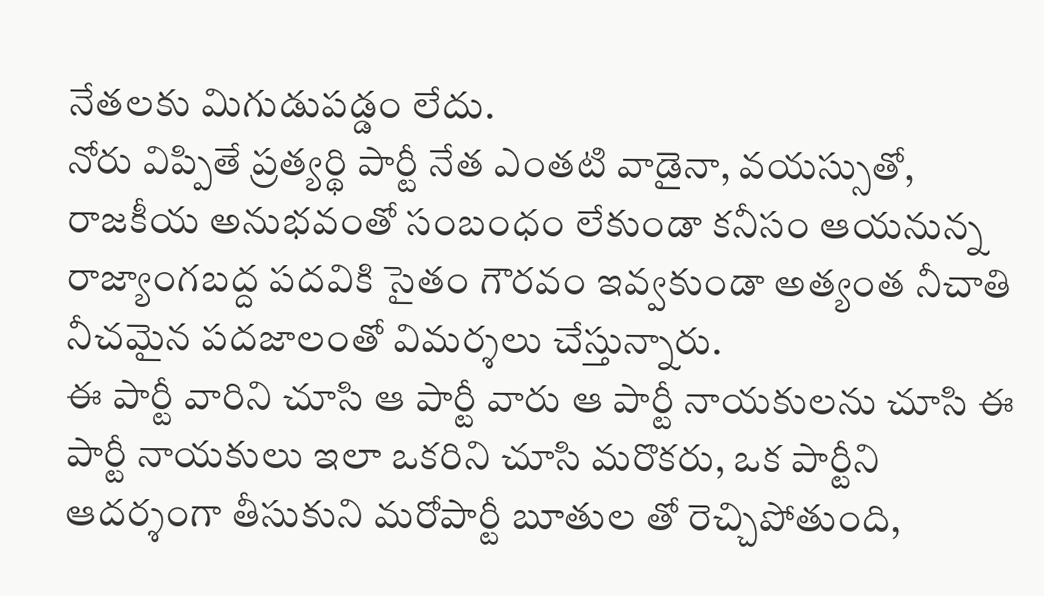నేతలకు మిగుడుపడ్డం లేదు.
నోరు విప్పితే ప్రత్యర్థి పార్టీ నేత ఎంతటి వాడైనా, వయస్సుతో, రాజకీయ అనుభవంతో సంబంధం లేకుండా కనీసం ఆయనున్న రాజ్యాంగబద్ద పదవికి సైతం గౌరవం ఇవ్వకుండా అత్యంత నీచాతి నీచమైన పదజాలంతో విమర్శలు చేస్తున్నారు.
ఈ పార్టీ వారిని చూసి ఆ పార్టీ వారు ఆ పార్టీ నాయకులను చూసి ఈ పార్టీ నాయకులు ఇలా ఒకరిని చూసి మరొకరు, ఒక పార్టీని ఆదర్శంగా తీసుకుని మరోపార్టీ బూతుల తో రెచ్చిపోతుంది,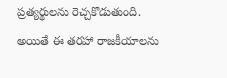ప్రత్యర్థులను రెచ్చకొడుతుంది.
అయితే ఈ తరహా రాజకీయాలను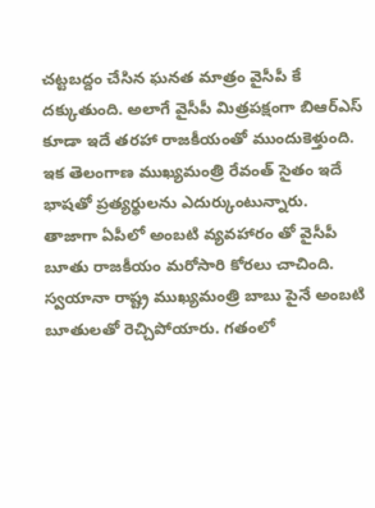చట్టబద్దం చేసిన ఘనత మాత్రం వైసీపీ కే దక్కుతుంది. అలాగే వైసీపీ మిత్రపక్షంగా బిఆర్ఎస్ కూడా ఇదే తరహా రాజకీయంతో ముందుకెళ్తుంది. ఇక తెలంగాణ ముఖ్యమంత్రి రేవంత్ సైతం ఇదే భాషతో ప్రత్యర్థులను ఎదుర్కుంటున్నారు.
తాజాగా ఏపీలో అంబటి వ్యవహారం తో వైసీపీ బూతు రాజకీయం మరోసారి కోరలు చాచింది. స్వయానా రాష్ట్ర ముఖ్యమంత్రి బాబు పైనే అంబటి బూతులతో రెచ్చిపోయారు. గతంలో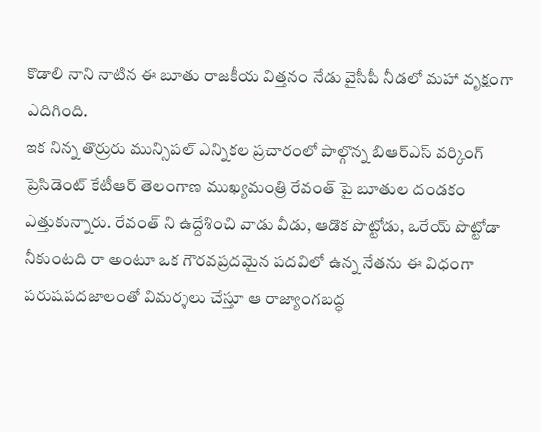కొడాలి నాని నాటిన ఈ బూతు రాజకీయ విత్తనం నేడు వైసీపీ నీడలో మహా వృక్షంగా ఎదిగింది.
ఇక నిన్న తొర్రురు మున్సిపల్ ఎన్నికల ప్రచారంలో పాల్గొన్న బిఆర్ఎస్ వర్కింగ్ ప్రెసిడెంట్ కేటీఆర్ తెలంగాణ ముఖ్యమంత్రి రేవంత్ పై బూతుల దండకం ఎత్తుకున్నారు. రేవంత్ ని ఉద్దేశించి వాడు వీడు, ఆడొక పొట్టోడు, ఒరేయ్ పొట్టోడా నీకుంటది రా అంటూ ఒక గౌరవప్రదమైన పదవిలో ఉన్న నేతను ఈ విధంగా పరుషపదజాలంతో విమర్శలు చేస్తూ ఆ రాజ్యాంగబద్ధ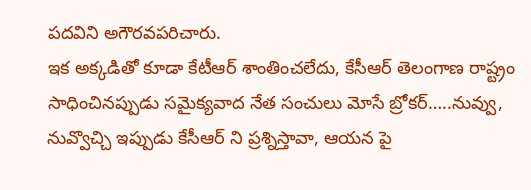పదవిని అగౌరవపరిచారు.
ఇక అక్కడితో కూడా కేటీఆర్ శాంతించలేదు, కేసీఆర్ తెలంగాణ రాష్ట్రం సాధించినప్పుడు సమైక్యవాద నేత సంచులు మోసే బ్రోకర్…..నువ్వు, నువ్వొచ్చి ఇప్పుడు కేసీఆర్ ని ప్రశ్నిస్తావా, ఆయన పై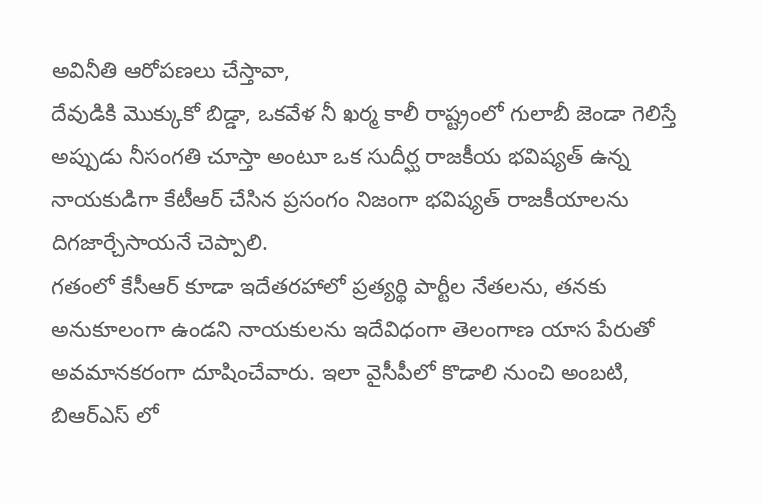అవినీతి ఆరోపణలు చేస్తావా,
దేవుడికి మొక్కుకో బిడ్డా, ఒకవేళ నీ ఖర్మ కాలీ రాష్ట్రంలో గులాబీ జెండా గెలిస్తే అప్పుడు నీసంగతి చూస్తా అంటూ ఒక సుదీర్ఘ రాజకీయ భవిష్యత్ ఉన్న నాయకుడిగా కేటీఆర్ చేసిన ప్రసంగం నిజంగా భవిష్యత్ రాజకీయాలను దిగజార్చేసాయనే చెప్పాలి.
గతంలో కేసీఆర్ కూడా ఇదేతరహాలో ప్రత్యర్థి పార్టీల నేతలను, తనకు అనుకూలంగా ఉండని నాయకులను ఇదేవిధంగా తెలంగాణ యాస పేరుతో అవమానకరంగా దూషించేవారు. ఇలా వైసీపీలో కొడాలి నుంచి అంబటి, బిఆర్ఎస్ లో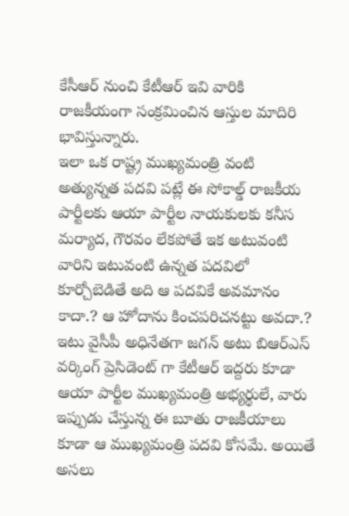కేసీఆర్ నుంచి కేటీఆర్ ఇవి వారికి రాజకీయంగా సంక్రమించిన ఆస్తుల మాదిరి భావిస్తున్నారు.
ఇలా ఒక రాష్ట్ర ముఖ్యమంత్రి వంటి అత్యున్నత పదవి పట్లే ఈ సోకాల్డ్ రాజకీయ పార్టీలకు ఆయా పార్టీల నాయకులకు కనీస మర్యాద, గౌరవం లేకపోతే ఇక అటువంటి వారిని ఇటువంటి ఉన్నత పదవిలో కూర్చోబెడితే అది ఆ పదవికే అవమానం కాదా.? ఆ హోదాను కించపరిచనట్టు అవదా.?
ఇటు వైసీపీ అధినేతగా జగన్ అటు బిఆర్ఎస్ వర్కింగ్ ప్రెసిడెంట్ గా కేటీఆర్ ఇద్దరు కూడా ఆయా పార్టీల ముఖ్యమంత్రి అభ్యర్థులే, వారు ఇప్పుడు చేస్తున్న ఈ బూతు రాజకీయాలు కూడా ఆ ముఖ్యమంత్రి పదవి కోసమే. అయితే అసలు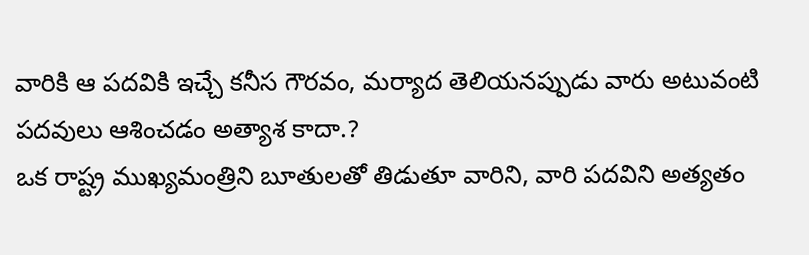వారికి ఆ పదవికి ఇచ్చే కనీస గౌరవం, మర్యాద తెలియనప్పుడు వారు అటువంటి పదవులు ఆశించడం అత్యాశ కాదా.?
ఒక రాష్ట్ర ముఖ్యమంత్రిని బూతులతో తిడుతూ వారిని, వారి పదవిని అత్యతం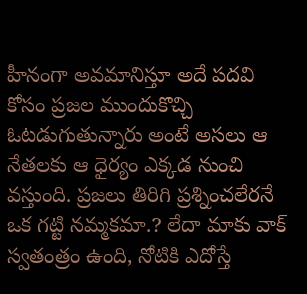హీనంగా అవమానిస్తూ అదే పదవి కోసం ప్రజల ముందుకొచ్చి ఓటడుగుతున్నారు అంటే అసలు ఆ నేతలకు ఆ ధైర్యం ఎక్కడ నుంచి వస్తుంది. ప్రజలు తిరిగి ప్రశ్నించలేరనే ఒక గట్టి నమ్మకమా.? లేదా మాకు వాక్ స్వతంత్రం ఉంది, నోటికి ఎదోస్తే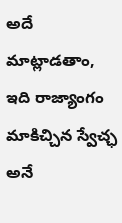అదే మాట్లాడతాం, ఇది రాజ్యాంగం మాకిచ్చిన స్వేచ్ఛ అనే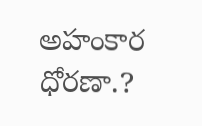అహంకార ధోరణా.?